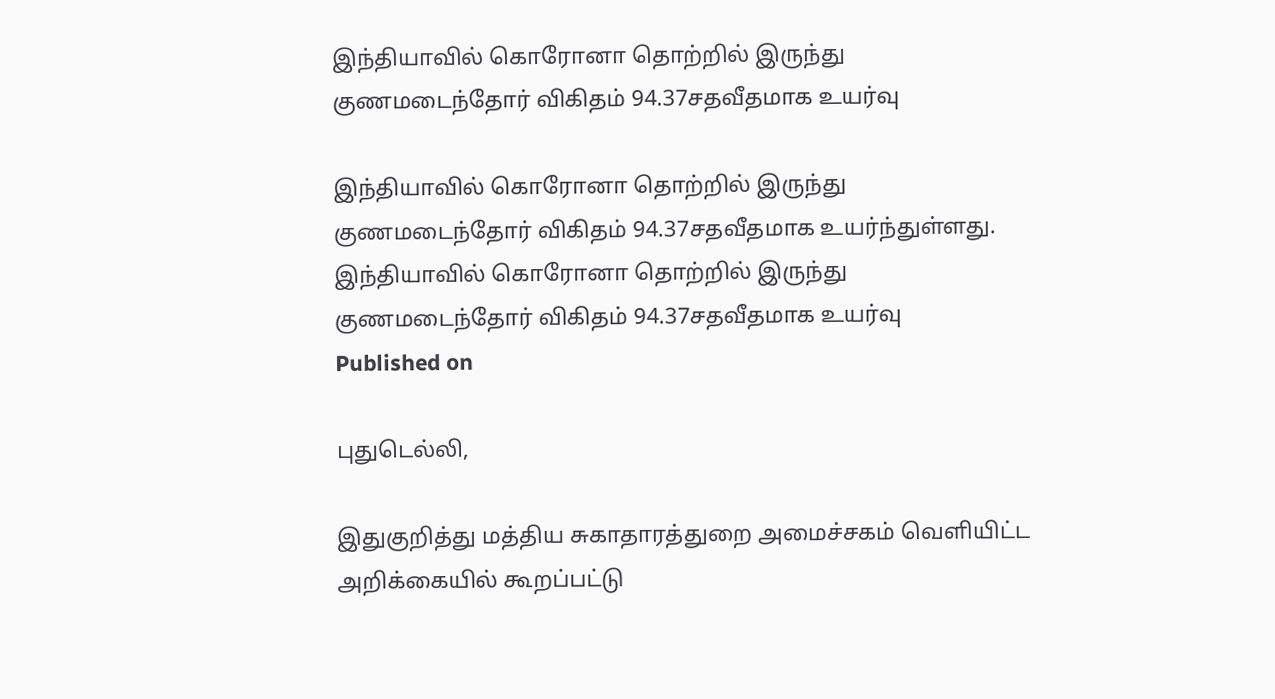இந்தியாவில் கொரோனா தொற்றில் இருந்து குணமடைந்தோர் விகிதம் 94.37சதவீதமாக உயர்வு

இந்தியாவில் கொரோனா தொற்றில் இருந்து குணமடைந்தோர் விகிதம் 94.37சதவீதமாக உயர்ந்துள்ளது.
இந்தியாவில் கொரோனா தொற்றில் இருந்து குணமடைந்தோர் விகிதம் 94.37சதவீதமாக உயர்வு
Published on

புதுடெல்லி,

இதுகுறித்து மத்திய சுகாதாரத்துறை அமைச்சகம் வெளியிட்ட அறிக்கையில் கூறப்பட்டு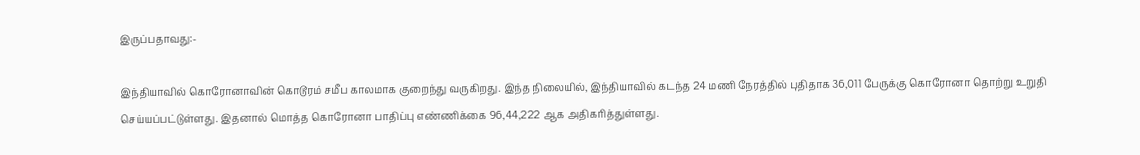இருப்பதாவது:-

இந்தியாவில் கொரோனாவின் கொடூரம் சமீப காலமாக குறைந்து வருகிறது. இந்த நிலையில், இந்தியாவில் கடந்த 24 மணி நேரத்தில் புதிதாக 36,011 பேருக்கு கொரோனா தொற்று உறுதி செய்யப்பட்டுள்ளது. இதனால் மொத்த கொரோனா பாதிப்பு எண்ணிக்கை 96,44,222 ஆக அதிகரித்துள்ளது.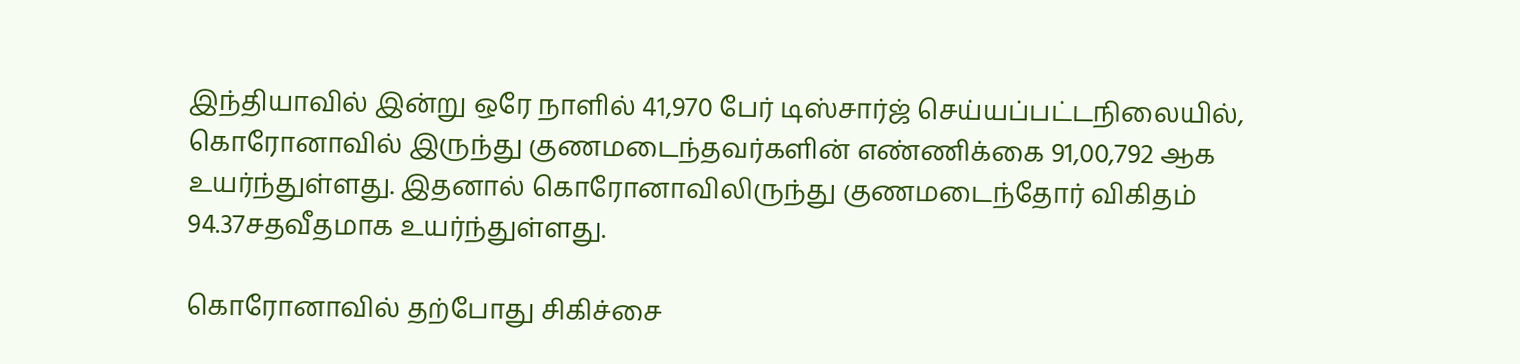இந்தியாவில் இன்று ஒரே நாளில் 41,970 பேர் டிஸ்சார்ஜ் செய்யப்பட்டநிலையில், கொரோனாவில் இருந்து குணமடைந்தவர்களின் எண்ணிக்கை 91,00,792 ஆக உயர்ந்துள்ளது. இதனால் கொரோனாவிலிருந்து குணமடைந்தோர் விகிதம் 94.37சதவீதமாக உயர்ந்துள்ளது.

கொரோனாவில் தற்போது சிகிச்சை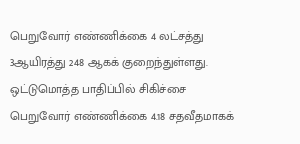பெறுவோர் எண்ணிக்கை 4 லட்சத்து 3ஆயிரத்து 248 ஆகக் குறைந்துள்ளது. ஒட்டுமொத்த பாதிப்பில் சிகிச்சை பெறுவோர் எண்ணிக்கை 4.18 சதவீதமாகக்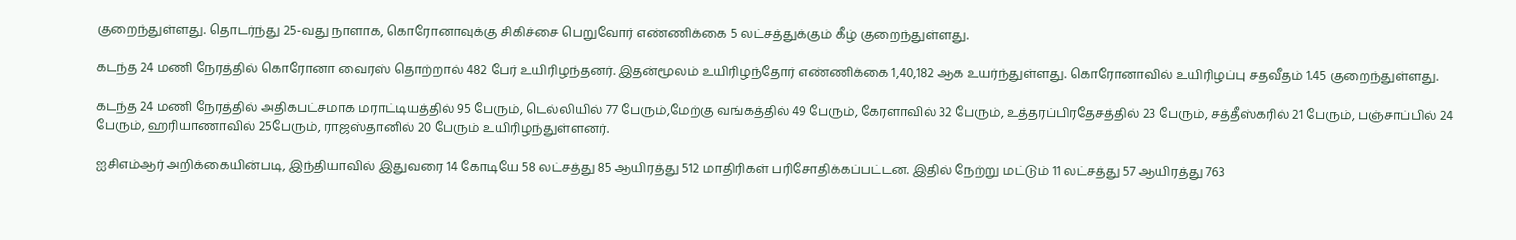குறைந்துள்ளது. தொடர்ந்து 25-வது நாளாக, கொரோனாவுக்கு சிகிச்சை பெறுவோர் எண்ணிக்கை 5 லட்சத்துக்கும் கீழ் குறைந்துள்ளது.

கடந்த 24 மணி நேரத்தில் கொரோனா வைரஸ் தொற்றால் 482 பேர் உயிரிழந்தனர். இதன்மூலம் உயிரிழந்தோர் எண்ணிக்கை 1,40,182 ஆக உயர்ந்துள்ளது. கொரோனாவில் உயிரிழப்பு சதவீதம் 1.45 குறைந்துள்ளது.

கடந்த 24 மணி நேரத்தில் அதிகபட்சமாக மராட்டியத்தில் 95 பேரும், டெல்லியில் 77 பேரும்,மேற்கு வங்கத்தில் 49 பேரும், கேரளாவில் 32 பேரும், உத்தரப்பிரதேசத்தில் 23 பேரும், சத்தீஸ்கரில் 21 பேரும், பஞ்சாப்பில் 24 பேரும், ஹரியாணாவில் 25பேரும், ராஜஸ்தானில் 20 பேரும் உயிரிழந்துள்ளனர்.

ஐசிஎம்ஆர் அறிக்கையின்படி, இந்தியாவில் இதுவரை 14 கோடியே 58 லட்சத்து 85 ஆயிரத்து 512 மாதிரிகள் பரிசோதிக்கப்பட்டன. இதில் நேற்று மட்டும் 11 லட்சத்து 57 ஆயிரத்து 763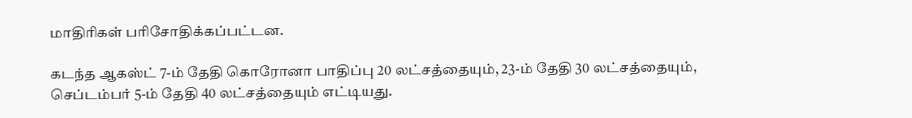மாதிரிகள் பரிசோதிக்கப்பட்டன.

கடந்த ஆகஸ்ட் 7-ம் தேதி கொரோனா பாதிப்பு 20 லட்சத்தையும், 23-ம் தேதி 30 லட்சத்தையும், செப்டம்பர் 5-ம் தேதி 40 லட்சத்தையும் எட்டியது.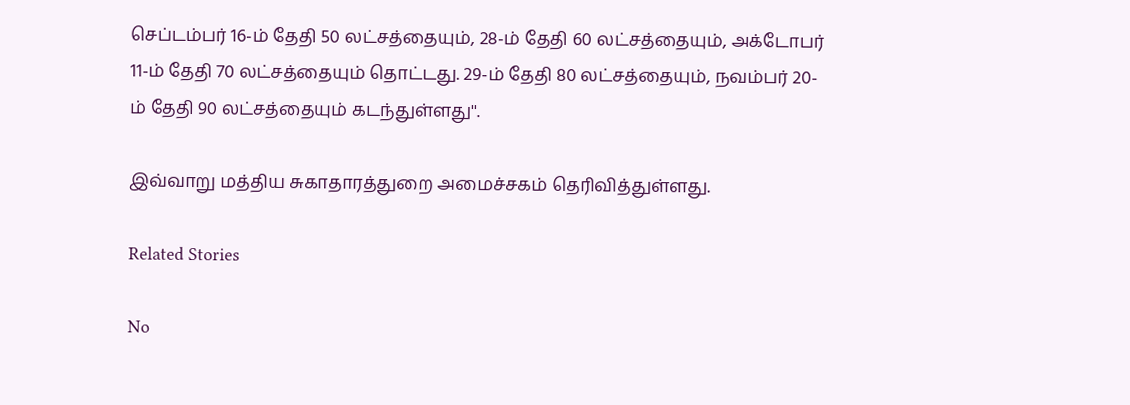செப்டம்பர் 16-ம் தேதி 50 லட்சத்தையும், 28-ம் தேதி 60 லட்சத்தையும், அக்டோபர் 11-ம் தேதி 70 லட்சத்தையும் தொட்டது. 29-ம் தேதி 80 லட்சத்தையும், நவம்பர் 20-ம் தேதி 90 லட்சத்தையும் கடந்துள்ளது''.

இவ்வாறு மத்திய சுகாதாரத்துறை அமைச்சகம் தெரிவித்துள்ளது.

Related Stories

No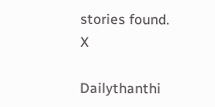stories found.
X

Dailythanthi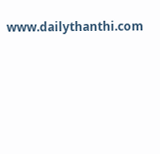www.dailythanthi.com